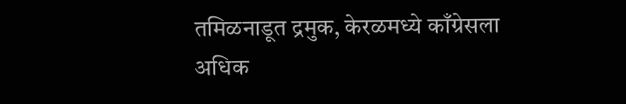तमिळनाडूत द्रमुक, केरळमध्ये काँग्रेसला अधिक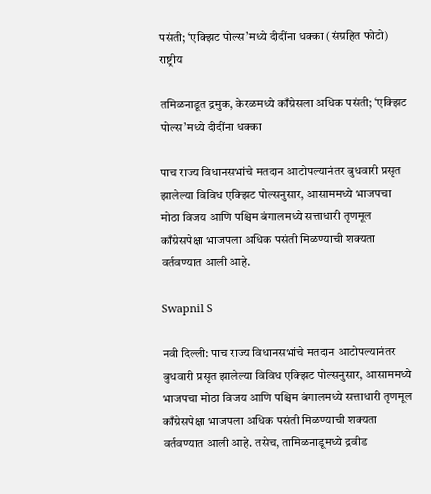पसंती; ‘एक्झिट पोल्स’मध्ये दीदींना धक्का (संग्रहित फोटो)
राष्ट्रीय

तमिळनाडूत द्रमुक, केरळमध्ये काँग्रेसला अधिक पसंती; ‘एक्झिट पोल्स’मध्ये दीदींना धक्का

पाच राज्य विधानसभांचे मतदान आटोपल्यानंतर बुधवारी प्रसृत झालेल्या विविध एक्झिट पोल्सनुसार, आसाममध्ये भाजपचा मोठा विजय आणि पश्चिम बंगालमध्ये सत्ताधारी तृणमूल काँग्रेसपेक्षा भाजपला अधिक पसंती मिळण्याची शक्यता वर्तवण्यात आली आहे.

Swapnil S

नवी दिल्ली: पाच राज्य विधानसभांचे मतदान आटोपल्यानंतर बुधवारी प्रसृत झालेल्या विविध एक्झिट पोल्सनुसार, आसाममध्ये भाजपचा मोठा विजय आणि पश्चिम बंगालमध्ये सत्ताधारी तृणमूल काँग्रेसपेक्षा भाजपला अधिक पसंती मिळण्याची शक्यता वर्तवण्यात आली आहे. तसेच, तामिळनाडूमध्ये द्रवीड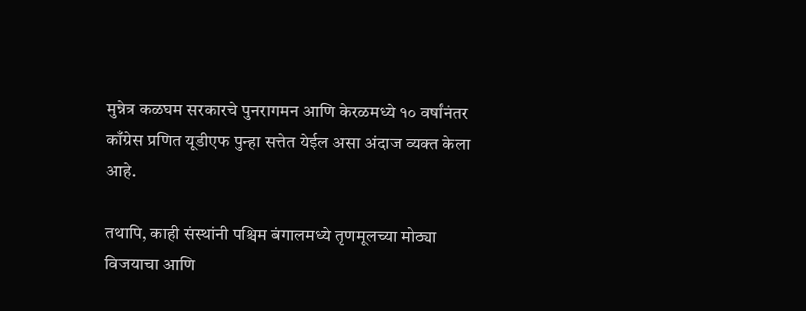मुन्नेत्र कळघम सरकारचे पुनरागमन आणि केरळमध्ये १० वर्षांनंतर काँग्रेस प्रणित यूडीएफ पुन्हा सत्तेत येईल असा अंदाज व्यक्त केला आहे.

तथापि, काही संस्थांनी पश्चिम बंगालमध्ये तृणमूलच्या मोठ्या विजयाचा आणि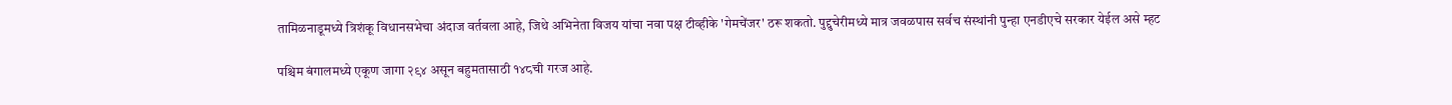तामिळनाडूमध्ये त्रिशंकू विधानसभेचा अंदाज वर्तवला आहे, जिथे अभिनेता विजय यांचा नवा पक्ष टीव्हीके 'गेमचेंजर' ठरू शकतो. पुद्दुचेरीमध्ये मात्र जवळपास सर्वच संस्थांनी पुन्हा एनडीएचे सरकार येईल असे म्हट

पश्चिम बंगालमध्ये एकूण जागा २९४ असून बहुमतासाठी १४८ची गरज आहे.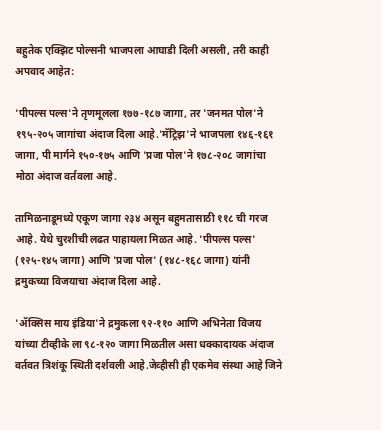बहुतेक एक्झिट पोल्सनी भाजपला आघाडी दिली असली, तरी काही अपवाद आहेत:

'पीपल्स पल्स'ने तृणमूलला १७७-१८७ जागा, तर 'जनमत पोल'ने १९५-२०५ जागांचा अंदाज दिला आहे.'मॅट्रिझ'ने भाजपला १४६-१६१ जागा, पी मार्गने १५०-१७५ आणि 'प्रजा पोल'ने १७८-२०८ जागांचा मोठा अंदाज वर्तवला आहे.

तामिळनाडूमध्ये एकूण जागा २३४ असून बहुमतासाठी ११८ ची गरज आहे. येथे चुरशीची लढत पाहायला मिळत आहे. 'पीपल्स पल्स' (१२५-१४५ जागा) आणि 'प्रजा पोल' (१४८-१६८ जागा) यांनी द्रमुकच्या विजयाचा अंदाज दिला आहे.

'ॲक्सिस माय इंडिया'ने द्रमुकला ९२-११० आणि अभिनेता विजय यांच्या टीव्हीके ला ९८-१२० जागा मिळतील असा धक्कादायक अंदाज वर्तवत त्रिशंकू स्थिती दर्शवली आहे.जेव्हीसी ही एकमेव संस्था आहे जिने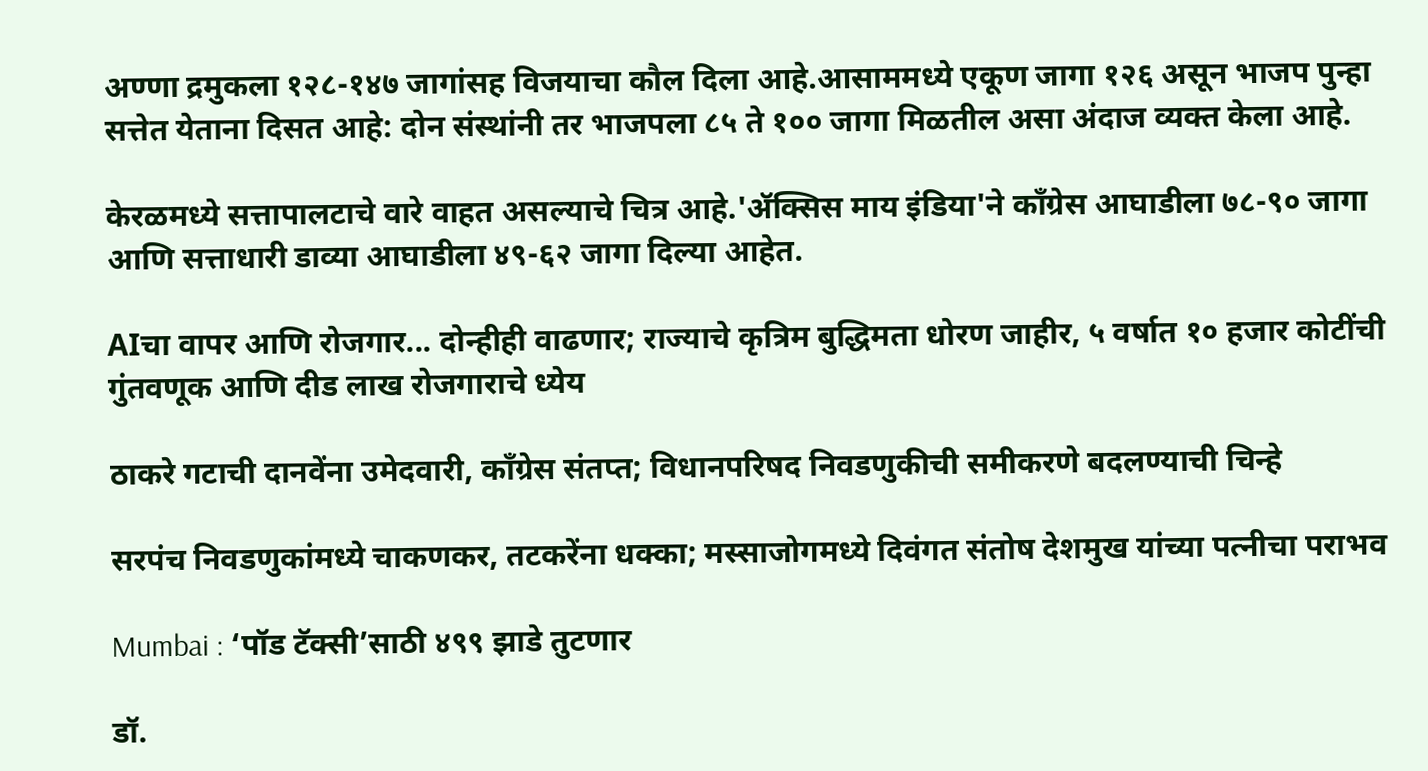अण्णा द्रमुकला १२८-१४७ जागांसह विजयाचा कौल दिला आहे.आसाममध्ये एकूण जागा १२६ असून भाजप पुन्हा सत्तेत येताना दिसत आहे: दोन संस्थांनी तर भाजपला ८५ ते १०० जागा मिळतील असा अंदाज व्यक्त केला आहे.

केरळमध्ये सत्तापालटाचे वारे वाहत असल्याचे चित्र आहे.'ॲक्सिस माय इंडिया'ने काँग्रेस आघाडीला ७८-९० जागा आणि सत्ताधारी डाव्या आघाडीला ४९-६२ जागा दिल्या आहेत.

AIचा वापर आणि रोजगार... दोन्हीही वाढणार; राज्याचे कृत्रिम बुद्धिमता धोरण जाहीर, ५ वर्षात १० हजार कोटींची गुंतवणूक आणि दीड लाख रोजगाराचे ध्येय

ठाकरे गटाची दानवेंना उमेदवारी, काँग्रेस संतप्त; विधानपरिषद निवडणुकीची समीकरणे बदलण्याची चिन्हे

सरपंच निवडणुकांमध्ये चाकणकर, तटकरेंना धक्का; मस्साजोगमध्ये दिवंगत संतोष देशमुख यांच्या पत्नीचा पराभव

Mumbai : ‘पॉड टॅक्सी’साठी ४९९ झाडे तुटणार

डॉ.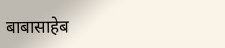बाबासाहेब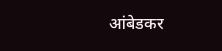आंबेडकर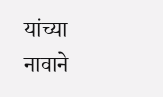यांच्या नावाने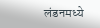लंडनमध्ये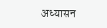अध्यासन